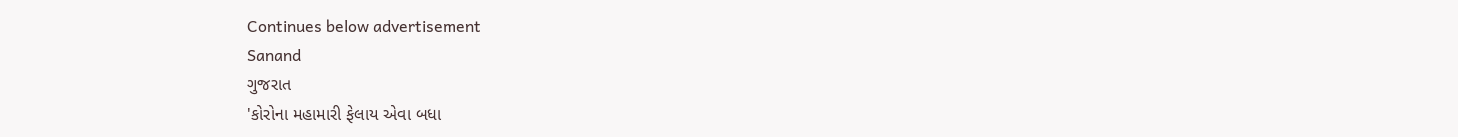Continues below advertisement
Sanand
ગુજરાત
'કોરોના મહામારી ફેલાય એવા બધા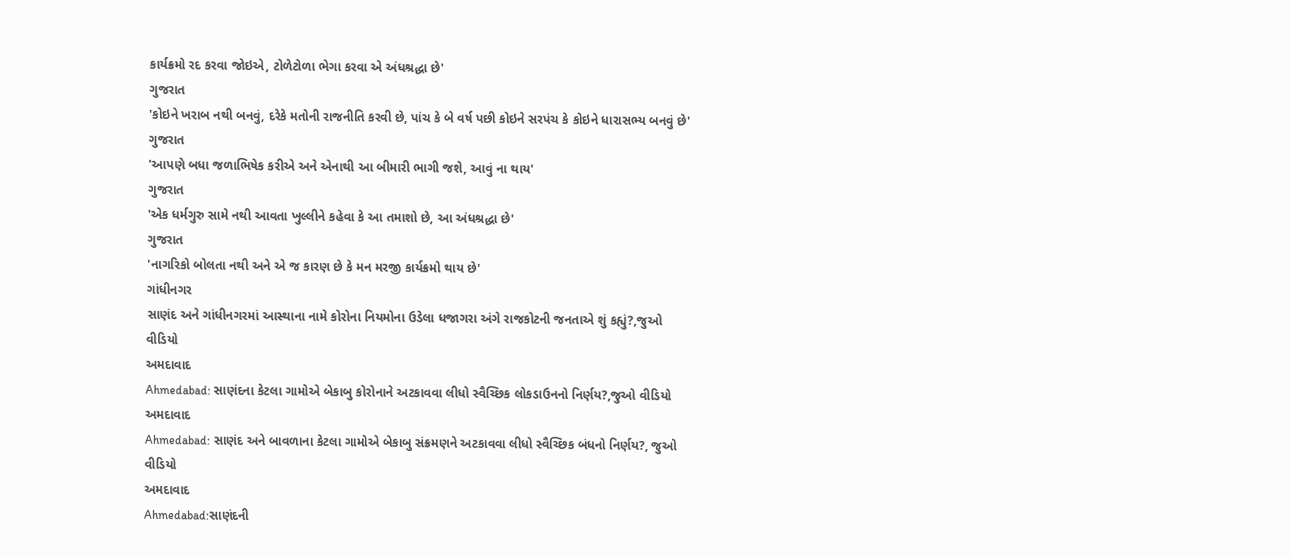કાર્યક્રમો રદ કરવા જોઇએ, ટોળેટોળા ભેગા કરવા એ અંધશ્રદ્ધા છે'
ગુજરાત
'કોઇને ખરાબ નથી બનવું, દરેકે મતોની રાજનીતિ કરવી છે, પાંચ કે બે વર્ષ પછી કોઇને સરપંચ કે કોઇને ધારાસભ્ય બનવું છે'
ગુજરાત
'આપણે બધા જળાભિષેક કરીએ અને એનાથી આ બીમારી ભાગી જશે, આવું ના થાય'
ગુજરાત
'એક ધર્મગુરુ સામે નથી આવતા ખુલ્લીને કહેવા કે આ તમાશો છે, આ અંધશ્રદ્ધા છે'
ગુજરાત
'નાગરિકો બોલતા નથી અને એ જ કારણ છે કે મન મરજી કાર્યક્રમો થાય છે'
ગાંધીનગર
સાણંદ અને ગાંધીનગરમાં આસ્થાના નામે કોરોના નિયમોના ઉડેલા ધજાગરા અંગે રાજકોટની જનતાએ શું કહ્યું?,જુઓ વીડિયો
અમદાવાદ
Ahmedabad: સાણંદના કેટલા ગામોએ બેકાબુ કોરોનાને અટકાવવા લીધો સ્વૈચ્છિક લોકડાઉનનો નિર્ણય?,જુઓ વીડિયો
અમદાવાદ
Ahmedabad: સાણંદ અને બાવળાના કેટલા ગામોએ બેકાબુ સંક્રમણને અટકાવવા લીધો સ્વૈચ્છિક બંધનો નિર્ણય?, જુઓ વીડિયો
અમદાવાદ
Ahmedabad:સાણંદની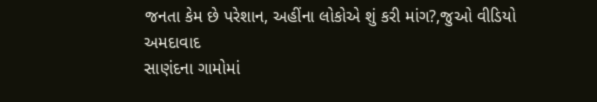જનતા કેમ છે પરેશાન, અહીંના લોકોએ શું કરી માંગ?,જુઓ વીડિયો
અમદાવાદ
સાણંદના ગામોમાં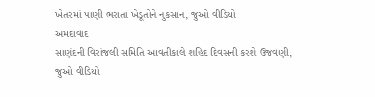ખેતરમાં પાણી ભરાતા ખેડૂતોને નુકસાન, જુઓ વીડિયો
અમદાવાદ
સાણંદની વિરાંજલી સમિતિ આવતીકાલે શહિદ દિવસની કરશે ઉજવણી, જુઓ વીડિયો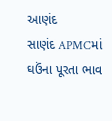આણંદ
સાણંદ APMCમાં ઘઉંના પૂરતા ભાવ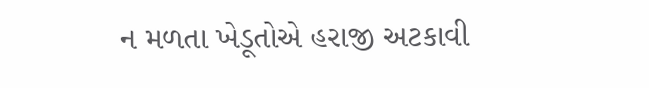ન મળતા ખેડૂતોએ હરાજી અટકાવી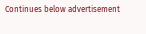Continues below advertisement